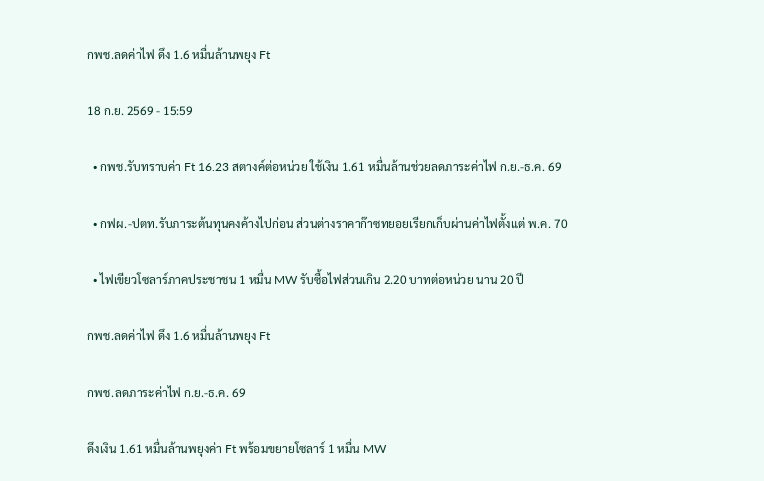กพช.ลดค่าไฟ ดึง 1.6 หมื่นล้านพยุง Ft

18 ก.ย. 2569 - 15:59

  • กพช.รับทราบค่า Ft 16.23 สตางค์ต่อหน่วย ใช้เงิน 1.61 หมื่นล้านช่วยลดภาระค่าไฟ ก.ย.-ธ.ค. 69

  • กฟผ.-ปตท.รับภาระต้นทุนคงค้างไปก่อน ส่วนต่างราคาก๊าซทยอยเรียกเก็บผ่านค่าไฟตั้งแต่ พ.ค. 70

  • ไฟเขียวโซลาร์ภาคประชาชน 1 หมื่น MW รับซื้อไฟส่วนเกิน 2.20 บาทต่อหน่วย นาน 20 ปี

กพช.ลดค่าไฟ ดึง 1.6 หมื่นล้านพยุง Ft

กพช.ลดภาระค่าไฟ ก.ย.-ธ.ค. 69

ดึงเงิน 1.61 หมื่นล้านพยุงค่า Ft พร้อมขยายโซลาร์ 1 หมื่น MW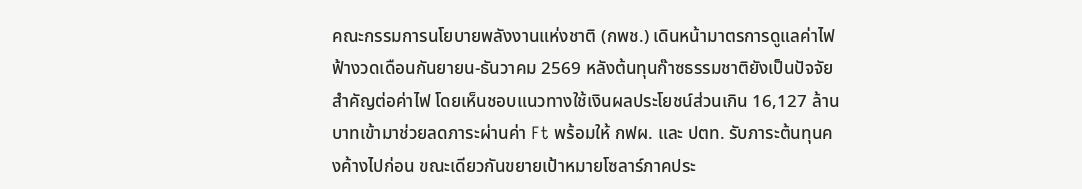คณะกรรมการนโยบายพลังงานแห่งชาติ (กพช.) เดินหน้ามาตรการดูแลค่าไฟฟ้างวดเดือนกันยายน-ธันวาคม 2569 หลังต้นทุนก๊าซธรรมชาติยังเป็นปัจจัยสำคัญต่อค่าไฟ โดยเห็นชอบแนวทางใช้เงินผลประโยชน์ส่วนเกิน 16,127 ล้านบาทเข้ามาช่วยลดภาระผ่านค่า Ft พร้อมให้ กฟผ. และ ปตท. รับภาระต้นทุนคงค้างไปก่อน ขณะเดียวกันขยายเป้าหมายโซลาร์ภาคประ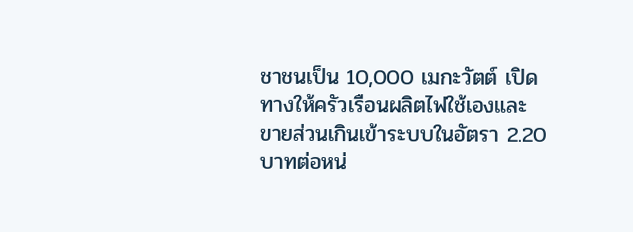ชาชนเป็น 10,000 เมกะวัตต์ เปิดทางให้ครัวเรือนผลิตไฟใช้เองและขายส่วนเกินเข้าระบบในอัตรา 2.20 บาทต่อหน่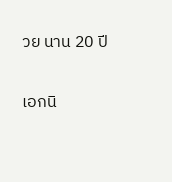วย นาน 20 ปี

เอกนิ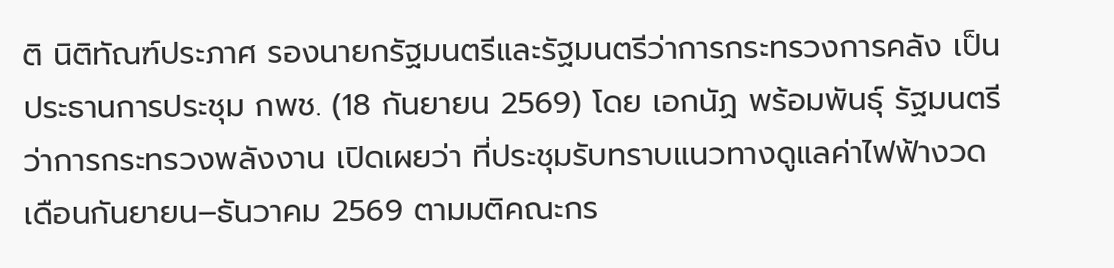ติ นิติทัณฑ์ประภาศ รองนายกรัฐมนตรีและรัฐมนตรีว่าการกระทรวงการคลัง เป็นประธานการประชุม กพช. (18 กันยายน 2569) โดย เอกนัฏ พร้อมพันธุ์ รัฐมนตรีว่าการกระทรวงพลังงาน เปิดเผยว่า ที่ประชุมรับทราบแนวทางดูแลค่าไฟฟ้างวดเดือนกันยายน–ธันวาคม 2569 ตามมติคณะกร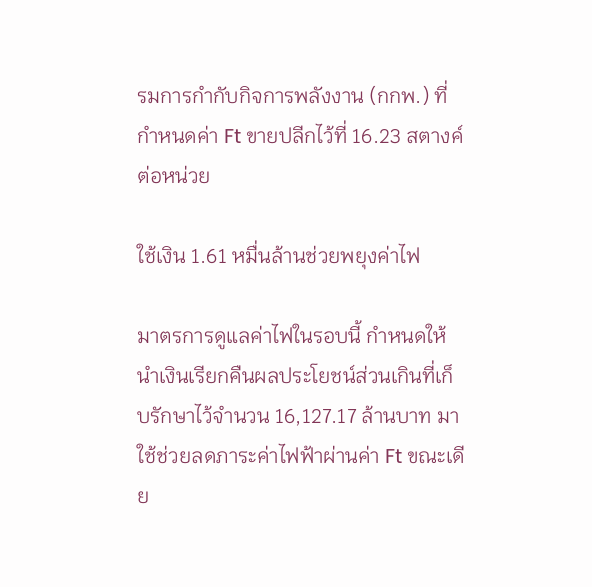รมการกำกับกิจการพลังงาน (กกพ.) ที่กำหนดค่า Ft ขายปลีกไว้ที่ 16.23 สตางค์ต่อหน่วย

ใช้เงิน 1.61 หมื่นล้านช่วยพยุงค่าไฟ

มาตรการดูแลค่าไฟในรอบนี้ กำหนดให้นำเงินเรียกคืนผลประโยชน์ส่วนเกินที่เก็บรักษาไว้จำนวน 16,127.17 ล้านบาท มาใช้ช่วยลดภาระค่าไฟฟ้าผ่านค่า Ft ขณะเดีย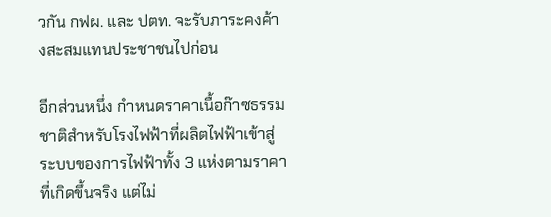วกัน กฟผ. และ ปตท. จะรับภาระคงค้างสะสมแทนประชาชนไปก่อน

อีกส่วนหนึ่ง กำหนดราคาเนื้อก๊าซธรรมชาติสำหรับโรงไฟฟ้าที่ผลิตไฟฟ้าเข้าสู่ระบบของการไฟฟ้าทั้ง 3 แห่งตามราคาที่เกิดขึ้นจริง แต่ไม่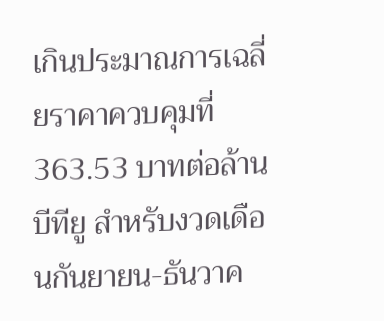เกินประมาณการเฉลี่ยราคาควบคุมที่ 363.53 บาทต่อล้านบีทียู สำหรับงวดเดือนกันยายน-ธันวาค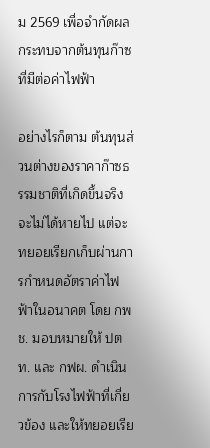ม 2569 เพื่อจำกัดผลกระทบจากต้นทุนก๊าซที่มีต่อค่าไฟฟ้า

อย่างไรก็ตาม ต้นทุนส่วนต่างของราคาก๊าซธรรมชาติที่เกิดขึ้นจริงจะไม่ได้หายไป แต่จะทยอยเรียกเก็บผ่านการกำหนดอัตราค่าไฟฟ้าในอนาคต โดย กพช. มอบหมายให้ ปตท. และ กฟผ. ดำเนินการกับโรงไฟฟ้าที่เกี่ยวข้อง และให้ทยอยเรีย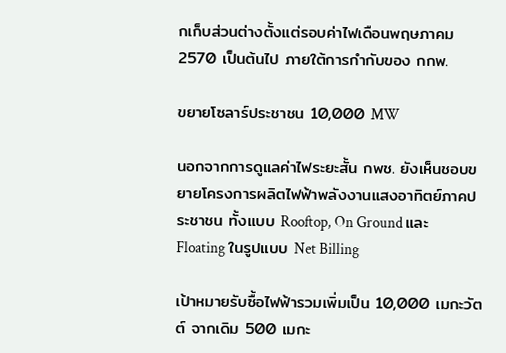กเก็บส่วนต่างตั้งแต่รอบค่าไฟเดือนพฤษภาคม 2570 เป็นต้นไป ภายใต้การกำกับของ กกพ.

ขยายโซลาร์ประชาชน 10,000 MW

นอกจากการดูแลค่าไฟระยะสั้น กพช. ยังเห็นชอบขยายโครงการผลิตไฟฟ้าพลังงานแสงอาทิตย์ภาคประชาชน ทั้งแบบ Rooftop, On Ground และ Floating ในรูปแบบ Net Billing

เป้าหมายรับซื้อไฟฟ้ารวมเพิ่มเป็น 10,000 เมกะวัตต์ จากเดิม 500 เมกะ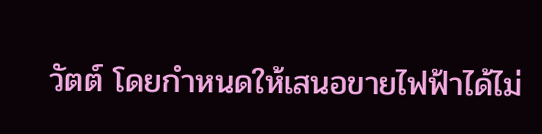วัตต์ โดยกำหนดให้เสนอขายไฟฟ้าได้ไม่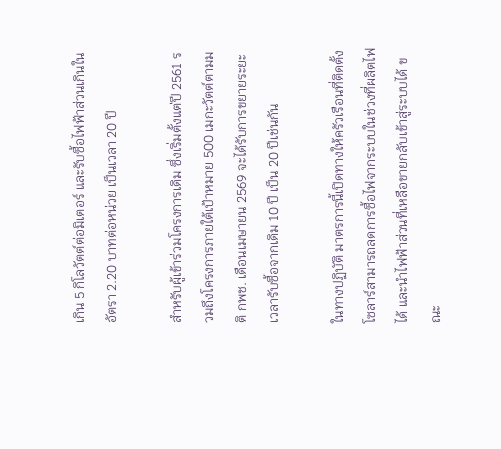เกิน 5 กิโลวัตต์ต่อมิเตอร์ และรับซื้อไฟฟ้าส่วนเกินในอัตรา 2.20 บาทต่อหน่วย เป็นเวลา 20 ปี

สำหรับผู้เข้าร่วมโครงการเดิม ซึ่งเริ่มตั้งแต่ปี 2561 รวมถึงโครงการภายใต้เป้าหมาย 500 เมกะวัตต์ตามมติ กพช. เดือนเมษายน 2569 จะได้รับการขยายระยะเวลารับซื้อจากเดิม 10 ปี เป็น 20 ปีเช่นกัน

ในทางปฏิบัติ มาตรการนี้เปิดทางให้ครัวเรือนที่ติดตั้งโซลาร์สามารถลดการซื้อไฟจากระบบในช่วงที่ผลิตไฟได้ และนำไฟฟ้าส่วนที่เหลือขายกลับเข้าสู่ระบบได้ ขณะ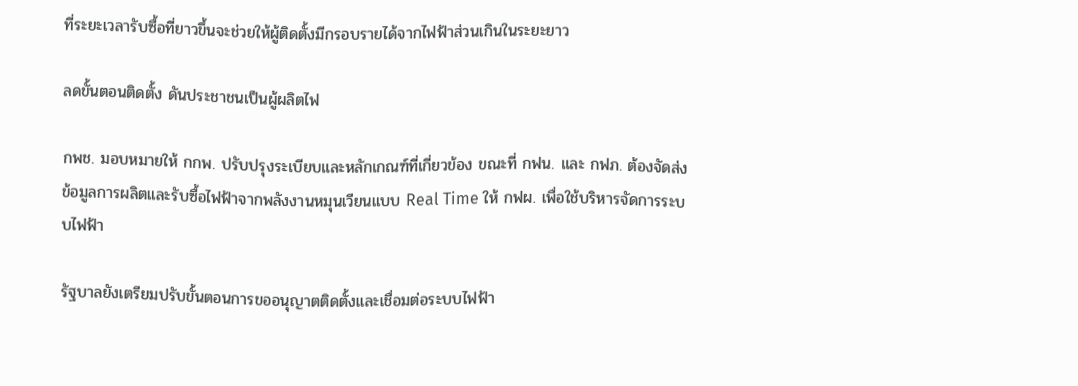ที่ระยะเวลารับซื้อที่ยาวขึ้นจะช่วยให้ผู้ติดตั้งมีกรอบรายได้จากไฟฟ้าส่วนเกินในระยะยาว

ลดขั้นตอนติดตั้ง ดันประชาชนเป็นผู้ผลิตไฟ

กพช. มอบหมายให้ กกพ. ปรับปรุงระเบียบและหลักเกณฑ์ที่เกี่ยวข้อง ขณะที่ กฟน. และ กฟภ. ต้องจัดส่งข้อมูลการผลิตและรับซื้อไฟฟ้าจากพลังงานหมุนเวียนแบบ Real Time ให้ กฟผ. เพื่อใช้บริหารจัดการระบบไฟฟ้า

รัฐบาลยังเตรียมปรับขั้นตอนการขออนุญาตติดตั้งและเชื่อมต่อระบบไฟฟ้า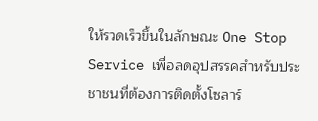ให้รวดเร็วขึ้นในลักษณะ One Stop Service เพื่อลดอุปสรรคสำหรับประชาชนที่ต้องการติดตั้งโซลาร์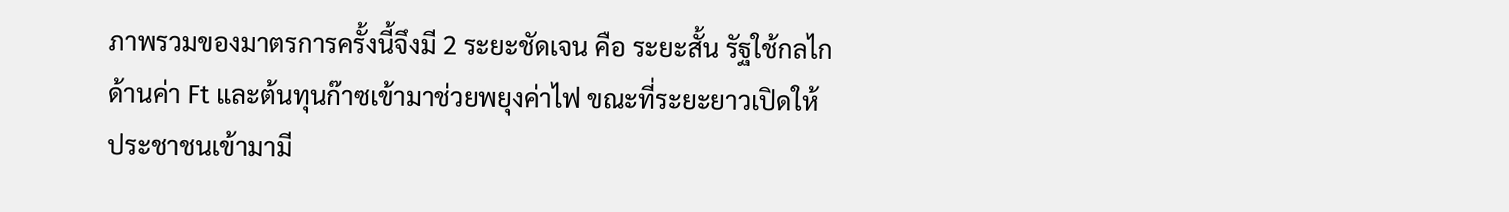ภาพรวมของมาตรการครั้งนี้จึงมี 2 ระยะชัดเจน คือ ระยะสั้น รัฐใช้กลไกด้านค่า Ft และต้นทุนก๊าซเข้ามาช่วยพยุงค่าไฟ ขณะที่ระยะยาวเปิดให้ประชาชนเข้ามามี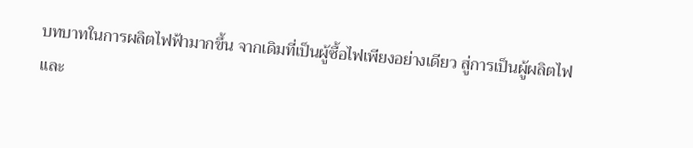บทบาทในการผลิตไฟฟ้ามากขึ้น จากเดิมที่เป็นผู้ซื้อไฟเพียงอย่างเดียว สู่การเป็นผู้ผลิตไฟและ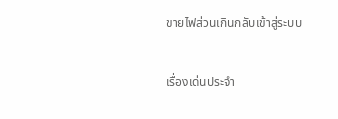ขายไฟส่วนเกินกลับเข้าสู่ระบบ

เรื่องเด่นประจำ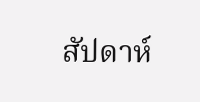สัปดาห์